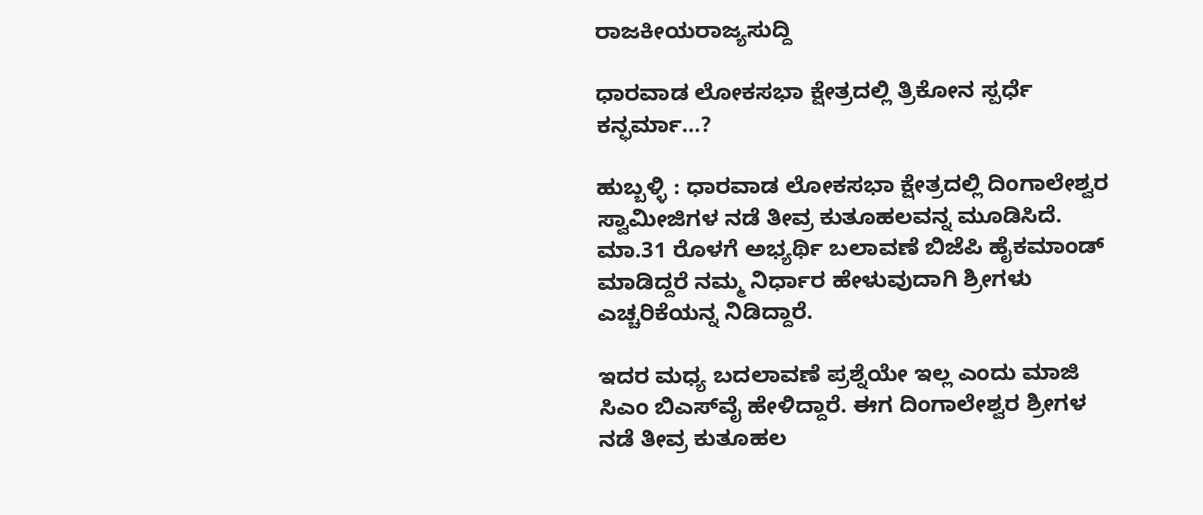ರಾಜಕೀಯರಾಜ್ಯಸುದ್ದಿ

ಧಾರವಾಡ ಲೋಕಸಭಾ ಕ್ಷೇತ್ರದಲ್ಲಿ ತ್ರಿಕೋನ ಸ್ಪರ್ಧೆ ಕನ್ಫರ್ಮಾ…?

ಹುಬ್ಬಳ್ಳಿ : ಧಾರವಾಡ ಲೋಕಸಭಾ ಕ್ಷೇತ್ರದಲ್ಲಿ ದಿಂಗಾಲೇಶ್ವರ ಸ್ವಾಮೀಜಿಗಳ ನಡೆ ತೀವ್ರ ಕುತೂಹಲವನ್ನ ಮೂಡಿಸಿದೆ. ಮಾ.31 ರೊಳಗೆ ಅಭ್ಯರ್ಥಿ ಬಲಾವಣೆ ಬಿಜೆಪಿ ಹೈಕಮಾಂಡ್ ಮಾಡಿದ್ದರೆ ನಮ್ಮ ನಿರ್ಧಾರ ಹೇಳುವುದಾಗಿ ಶ್ರೀಗಳು ಎಚ್ಚರಿಕೆಯನ್ನ ನಿಡಿದ್ದಾರೆ.

ಇದರ ಮಧ್ಯ ಬದಲಾವಣೆ ಪ್ರಶ್ನೆಯೇ ಇಲ್ಲ ಎಂದು ಮಾಜಿ ಸಿಎಂ ಬಿಎಸ್‌ವೈ ಹೇಳಿದ್ದಾರೆ. ಈಗ ದಿಂಗಾಲೇಶ್ವರ ಶ್ರೀಗಳ ನಡೆ ತೀವ್ರ ಕುತೂಹಲ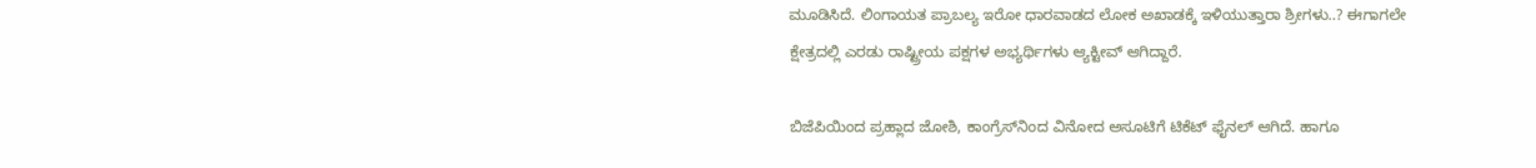ಮೂಡಿಸಿದೆ. ಲಿಂಗಾಯತ ಪ್ರಾಬಲ್ಯ ಇರೋ ಧಾರವಾಡದ ಲೋಕ‌ ಅಖಾಡಕ್ಕೆ ಇಳಿಯುತ್ತಾರಾ ಶ್ರೀಗಳು..? ಈಗಾಗಲೇ ಕ್ಷೇತ್ರದಲ್ಲಿ‌ ಎರಡು ರಾಷ್ಟ್ರೀಯ ಪಕ್ಷಗಳ ಅಭ್ಯರ್ಥಿಗಳು ಆ್ಯಕ್ಟೀವ್ ಆಗಿದ್ದಾರೆ.

ಬಿಜೆಪಿಯಿಂದ ಪ್ರಹ್ಲಾದ ಜೋಶಿ, ಕಾಂಗ್ರೆಸ್‌ನಿಂದ ವಿನೋದ ಅಸೂಟಿಗೆ ಟಿಕೆಟ್ ಫೈನಲ್ ಆಗಿದೆ. ಹಾಗೂ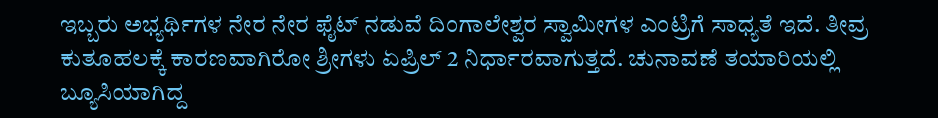ಇಬ್ಬರು ಅಭ್ಯರ್ಥಿಗಳ ನೇರ ನೇರ ಫೈಟ್ ನಡುವೆ ದಿಂಗಾಲೇಶ್ವರ ಸ್ವಾಮೀಗಳ ಎಂಟ್ರಿಗೆ ಸಾಧ್ಯತೆ ಇದೆ. ತೀವ್ರ ಕುತೂಹಲಕ್ಕೆ ಕಾರಣವಾಗಿರೋ ಶ್ರೀಗಳು ಏಪ್ರಿಲ್ 2 ನಿರ್ಧಾರವಾಗುತ್ತದೆ. ಚುನಾವಣೆ ತಯಾರಿಯಲ್ಲಿ ಬ್ಯೂಸಿಯಾಗಿದ್ದ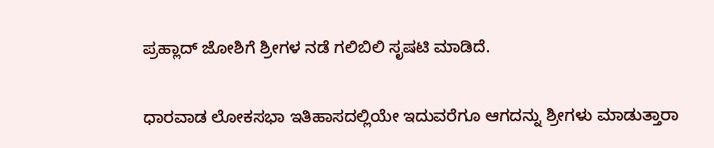ಪ್ರಹ್ಲಾದ್ ಜೋಶಿಗೆ ಶ್ರೀಗಳ ನಡೆ ಗಲಿಬಿಲಿ ಸೃಷಟಿ ಮಾಡಿದೆ.

ಧಾರವಾಡ ಲೋಕಸಭಾ ಇತಿಹಾಸದಲ್ಲಿಯೇ ಇದುವರೆಗೂ ಆಗದನ್ನು ಶ್ರೀಗಳು ಮಾಡುತ್ತಾರಾ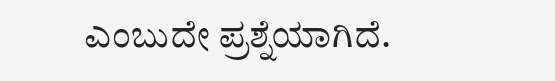ಎಂಬುದೇ ಪ್ರಶ್ನೆಯಾಗಿದೆ.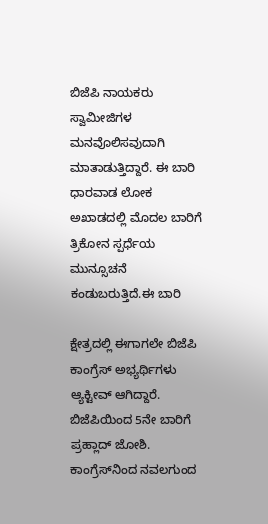ಬಿಜೆಪಿ ನಾಯಕರು ಸ್ವಾಮೀಜಿಗಳ ಮನವೊಲಿಸವುದಾಗಿ ಮಾತಾಡುತ್ತಿದ್ದಾರೆ. ಈ ಬಾರಿ ಧಾರವಾಡ ಲೋಕ ಅಖಾಡದಲ್ಲಿ ಮೊದಲ ಬಾರಿಗೆ ತ್ರಿಕೋನ ಸ್ಪರ್ಧೆಯ ಮುನ್ಸೂಚನೆ ಕಂಡುಬರುತ್ತಿದೆ.ಈ ಬಾರಿ

ಕ್ಷೇತ್ರದಲ್ಲಿ ಈಗಾಗಲೇ ಬಿಜೆಪಿ ಕಾಂಗ್ರೆಸ್ ಅಭ್ಯರ್ಥಿಗಳು ಆ್ಯಕ್ಟೀವ್ ಆಗಿದ್ದಾರೆ. ಬಿಜೆಪಿಯಿಂದ 5ನೇ ಬಾರಿಗೆ ಪ್ರಹ್ಲಾದ್ ಜೋಶಿ. ಕಾಂಗ್ರೆಸ್‌ನಿಂದ ನವಲಗುಂದ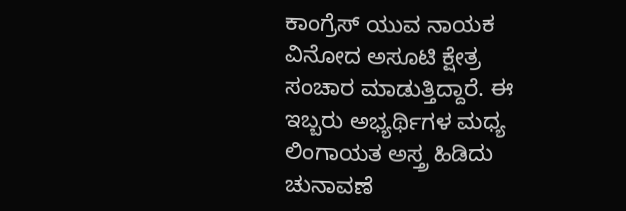ಕಾಂಗ್ರೆಸ್ ಯುವ ನಾಯಕ ವಿನೋದ ಅಸೂಟಿ ಕ್ಷೇತ್ರ ಸಂಚಾರ ಮಾಡುತ್ತಿದ್ದಾರೆ. ಈ ಇಬ್ಬರು ಅಭ್ಯರ್ಥಿಗಳ ಮಧ್ಯ ಲಿಂಗಾಯತ ಅಸ್ತ್ರ ಹಿಡಿದು ಚುನಾವಣೆ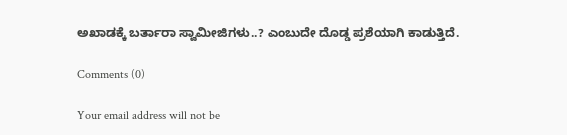ಅಖಾಡಕ್ಕೆ ಬರ್ತಾರಾ ಸ್ವಾಮೀಜಿಗಳು..? ಎಂಬುದೇ ದೊಡ್ಡ ಪ್ರಶೆಯಾಗಿ ಕಾಡುತ್ತಿದೆ.

Comments (0)

Your email address will not be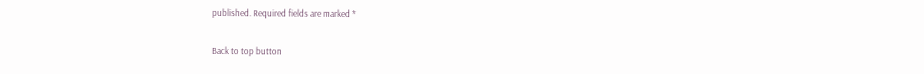published. Required fields are marked *

Back to top button